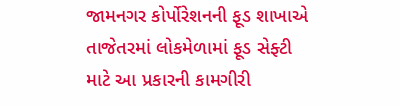જામનગર કોર્પોરેશનની ફૂડ શાખાએ તાજેતરમાં લોકમેળામાં ફૂડ સેફ્ટી માટે આ પ્રકારની કામગીરી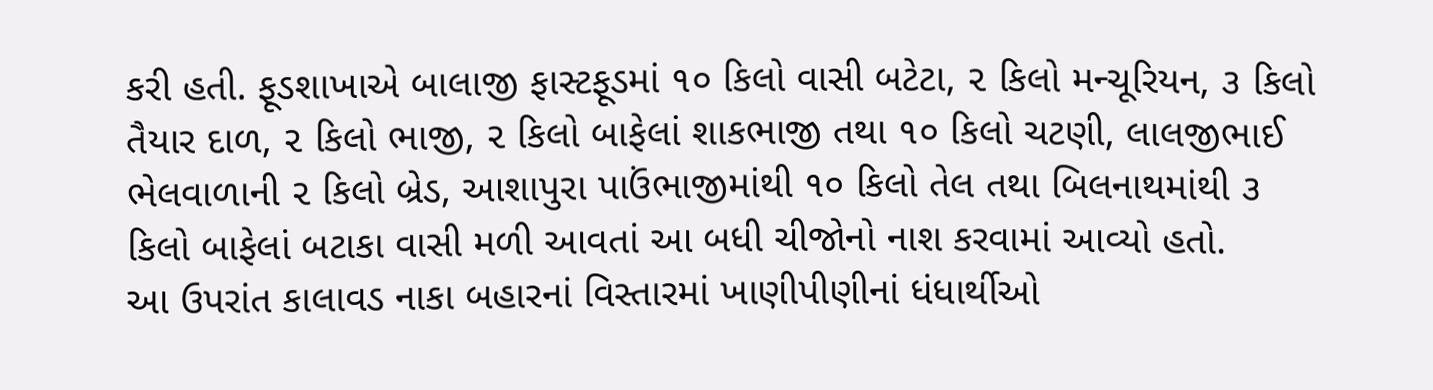કરી હતી. ફૂડશાખાએ બાલાજી ફાસ્ટફૂડમાં ૧૦ કિલો વાસી બટેટા, ૨ કિલો મન્ચૂરિયન, ૩ કિલો તૈયાર દાળ, ૨ કિલો ભાજી, ૨ કિલો બાફેલાં શાકભાજી તથા ૧૦ કિલો ચટણી, લાલજીભાઈ ભેલવાળાની ૨ કિલો બ્રેડ, આશાપુરા પાઉંભાજીમાંથી ૧૦ કિલો તેલ તથા બિલનાથમાંથી ૩ કિલો બાફેલાં બટાકા વાસી મળી આવતાં આ બધી ચીજોનો નાશ કરવામાં આવ્યો હતો.
આ ઉપરાંત કાલાવડ નાકા બહારનાં વિસ્તારમાં ખાણીપીણીનાં ધંધાર્થીઓ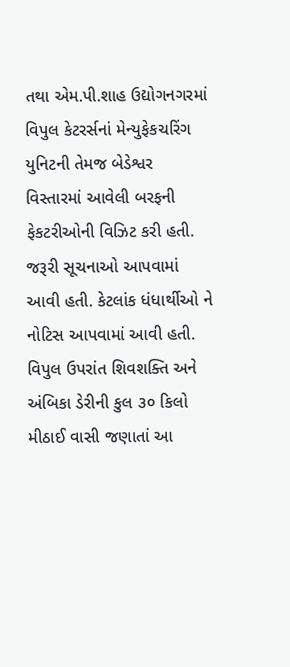તથા એમ.પી.શાહ ઉદ્યોગનગરમાં વિપુલ કેટરર્સનાં મેન્યુફેકચરિંગ યુનિટની તેમજ બેડેશ્વર વિસ્તારમાં આવેલી બરફની ફેકટરીઓની વિઝિટ કરી હતી. જરૂરી સૂચનાઓ આપવામાં આવી હતી. કેટલાંક ધંધાર્થીઓ ને નોટિસ આપવામાં આવી હતી. વિપુલ ઉપરાંત શિવશક્તિ અને અંબિકા ડેરીની કુલ ૩૦ કિલો મીઠાઈ વાસી જણાતાં આ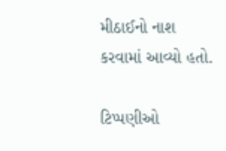મીઠાઈનો નાશ કરવામાં આવ્યો હતો.

ટિપ્પણીઓ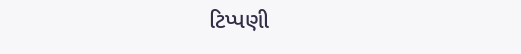ટિપ્પણી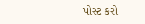પોસ્ટ કરો